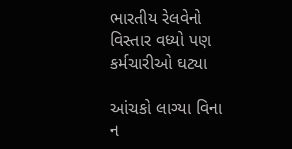ભારતીય રેલવેનો વિસ્તાર વધ્યો પણ કર્મચારીઓ ઘટ્યા

આંચકો લાગ્યા વિના ન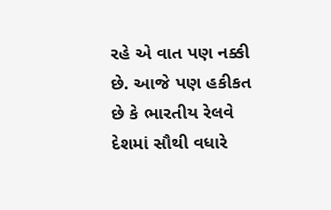રહે એ વાત પણ નક્કી છે. આજે પણ હકીકત છે કે ભારતીય રેલવે દેશમાં સૌથી વધારે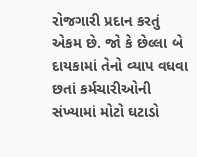રોજગારી પ્રદાન કરતું એકમ છે. જો કે છેલ્લા બે દાયકામાં તેનો વ્યાપ વધવા છતાં કર્મચારીઓની સંખ્યામાં મોટો ઘટાડો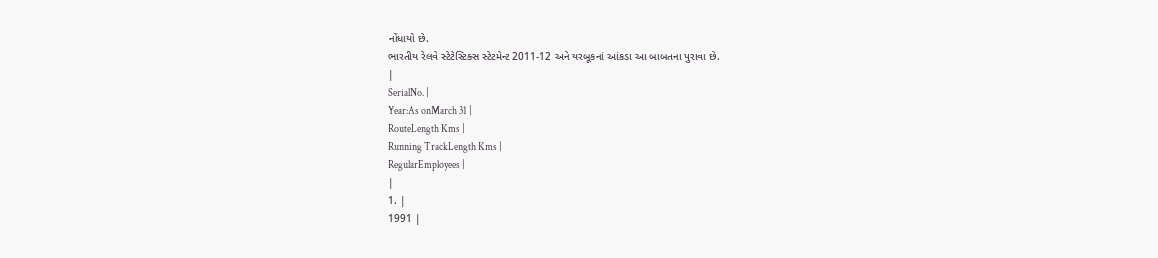નોંધાયો છે.
ભારતીય રેલવે સ્ટેટેસ્ટિક્સ સ્ટેટમેન્ટ 2011-12 અને યરબૂકનાં આંકડા આ બાબતના પુરાવા છે.
|
SerialNo. |
Year:As onMarch 31 |
RouteLength Kms |
Running TrackLength Kms |
RegularEmployees |
|
1. |
1991 |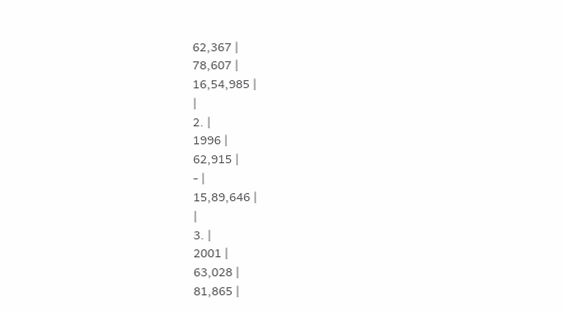62,367 |
78,607 |
16,54,985 |
|
2. |
1996 |
62,915 |
- |
15,89,646 |
|
3. |
2001 |
63,028 |
81,865 |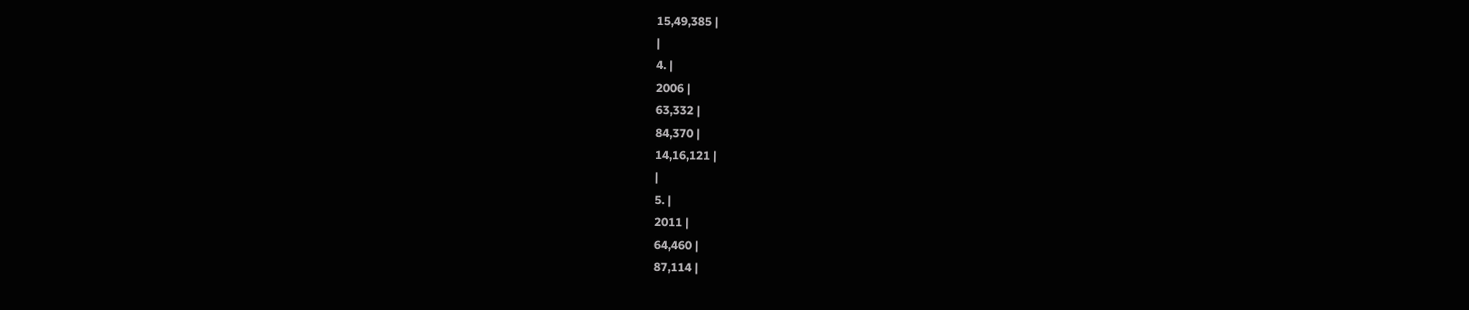15,49,385 |
|
4. |
2006 |
63,332 |
84,370 |
14,16,121 |
|
5. |
2011 |
64,460 |
87,114 |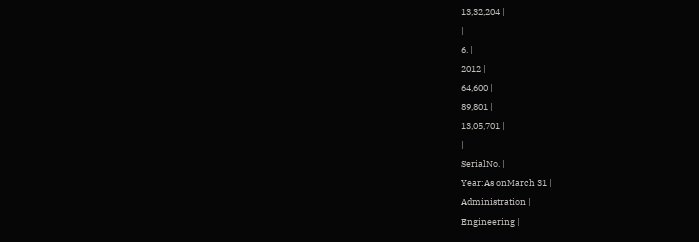13,32,204 |
|
6. |
2012 |
64,600 |
89,801 |
13,05,701 |
|
SerialNo. |
Year:As onMarch 31 |
Administration |
Engineering |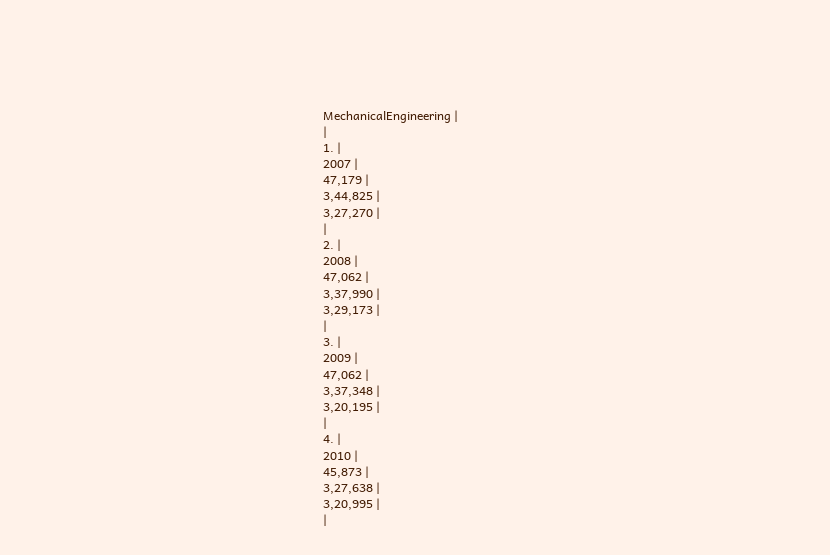MechanicalEngineering |
|
1. |
2007 |
47,179 |
3,44,825 |
3,27,270 |
|
2. |
2008 |
47,062 |
3,37,990 |
3,29,173 |
|
3. |
2009 |
47,062 |
3,37,348 |
3,20,195 |
|
4. |
2010 |
45,873 |
3,27,638 |
3,20,995 |
|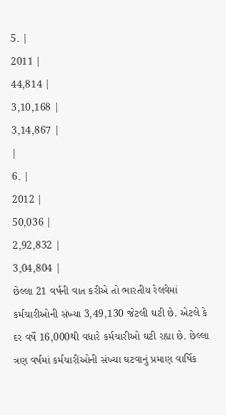5. |
2011 |
44,814 |
3,10,168 |
3,14,867 |
|
6. |
2012 |
50,036 |
2,92,832 |
3,04,804 |
છેલ્લા 21 વર્ષની વાત કરીએ તો ભારતીય રેલવેમાં કર્મચારીઓની સંખ્યા 3,49,130 જેટલી ઘટી છે. એટલે કે દર વર્ષે 16,000થી વધારે કર્મચારીઓ ઘટી રહ્યા છે. છેલ્લા ત્રણ વર્ષમાં કર્મચારીઓની સંખ્યા ઘટવાનું પ્રમાણ વાર્ષિક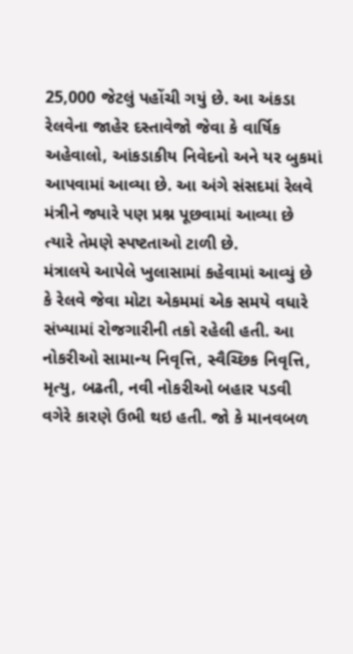25,000 જેટલું પહોંચી ગયું છે. આ અંકડા રેલવેના જાહેર દસ્તાવેજો જેવા કે વાર્ષિક અહેવાલો, આંકડાકીય નિવેદનો અને યર બુકમાં આપવામાં આવ્યા છે. આ અંગે સંસદમાં રેલવે મંત્રીને જ્યારે પણ પ્રશ્ન પૂછવામાં આવ્યા છે ત્યારે તેમણે સ્પષ્ટતાઓ ટાળી છે.
મંત્રાલયે આપેલે ખુલાસામાં કહેવામાં આવ્યું છે કે રેલવે જેવા મોટા એકમમાં એક સમયે વધારે સંખ્યામાં રોજગારીની તકો રહેલી હતી. આ નોકરીઓ સામાન્ય નિવૃત્તિ, સ્વૈચ્છિક નિવૃત્તિ, મૃત્યુ, બઢતી, નવી નોકરીઓ બહાર પડવી વગેરે કારણે ઉભી થઇ હતી. જો કે માનવબળ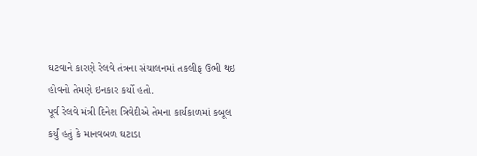ઘટવાને કારણે રેલવે તંત્રના સંચાલનમાં તકલીફ ઉભી થઇ હોવનો તેમણે ઇનકાર કર્યો હતો.
પૂર્વ રેલવે મંત્રી દિનેશ ત્રિવેદીએ તેમના કાર્યકાળમાં કબૂલ કર્યું હતું કે માનવબળ ઘટાડા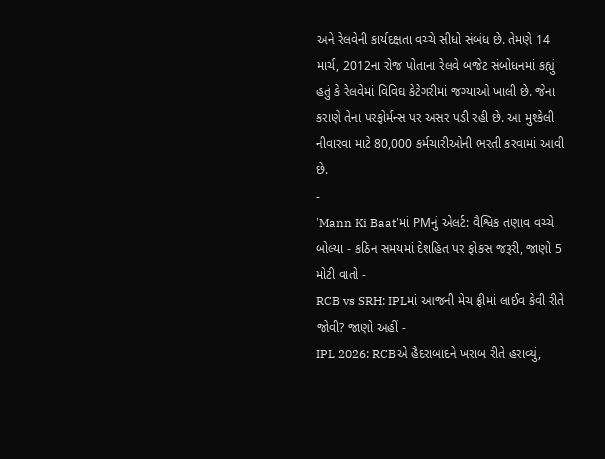અને રેલવેની કાર્યદક્ષતા વચ્ચે સીધો સંબંધ છે. તેમણે 14 માર્ચ, 2012ના રોજ પોતાના રેલવે બજેટ સંબોધનમાં કહ્યું હતું કે રેલવેમાં વિવિઘ કેટેગરીમાં જગ્યાઓ ખાલી છે. જેના કરાણે તેના પરફોર્મન્સ પર અસર પડી રહી છે. આ મુશ્કેલી નીવારવા માટે 80,000 કર્મચારીઓની ભરતી કરવામાં આવી છે.
-
'Mann Ki Baat'માં PMનું એલર્ટ: વૈશ્વિક તણાવ વચ્ચે બોલ્યા - કઠિન સમયમાં દેશહિત પર ફોકસ જરૂરી, જાણો 5 મોટી વાતો -
RCB vs SRH: IPLમાં આજની મેચ ફ્રીમાં લાઈવ કેવી રીતે જોવી? જાણો અહીં -
IPL 2026: RCBએ હૈદરાબાદને ખરાબ રીતે હરાવ્યું,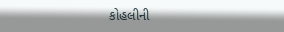કોહલીની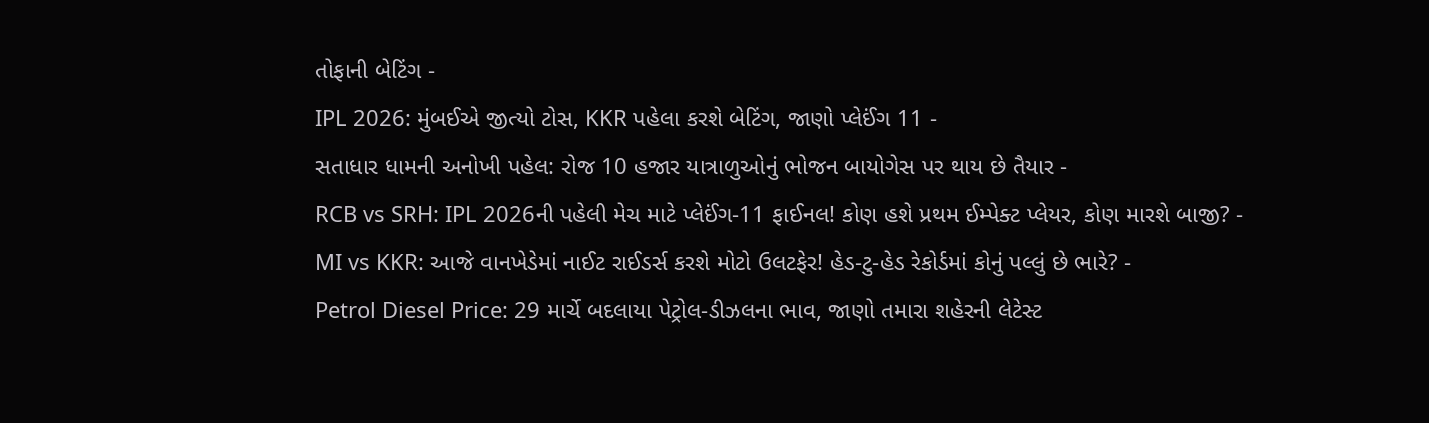તોફાની બેટિંગ -
IPL 2026: મુંબઈએ જીત્યો ટોસ, KKR પહેલા કરશે બેટિંગ, જાણો પ્લેઈંગ 11 -
સતાધાર ધામની અનોખી પહેલ: રોજ 10 હજાર યાત્રાળુઓનું ભોજન બાયોગેસ પર થાય છે તૈયાર -
RCB vs SRH: IPL 2026ની પહેલી મેચ માટે પ્લેઈંગ-11 ફાઈનલ! કોણ હશે પ્રથમ ઈમ્પેક્ટ પ્લેયર, કોણ મારશે બાજી? -
MI vs KKR: આજે વાનખેડેમાં નાઈટ રાઈડર્સ કરશે મોટો ઉલટફેર! હેડ-ટુ-હેડ રેકોર્ડમાં કોનું પલ્લું છે ભારે? -
Petrol Diesel Price: 29 માર્ચે બદલાયા પેટ્રોલ-ડીઝલના ભાવ, જાણો તમારા શહેરની લેટેસ્ટ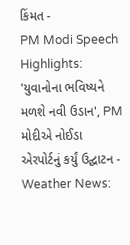કિંમત -
PM Modi Speech Highlights: 'યુવાનોના ભવિષ્યને મળશે નવી ઉડાન', PM મોદીએ નોઈડા એરપોર્ટનું કર્યું ઉદ્ઘાટન -
Weather News: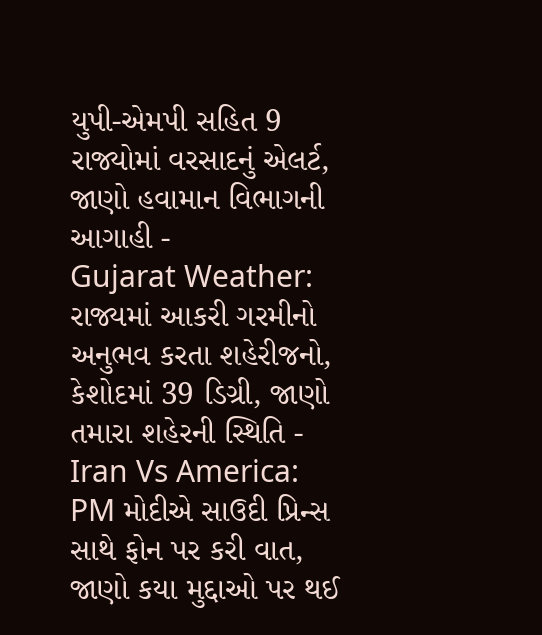યુપી-એમપી સહિત 9 રાજ્યોમાં વરસાદનું એલર્ટ, જાણો હવામાન વિભાગની આગાહી -
Gujarat Weather: રાજ્યમાં આકરી ગરમીનો અનુભવ કરતા શહેરીજનો, કેશોદમાં 39 ડિગ્રી, જાણો તમારા શહેરની સ્થિતિ -
Iran Vs America: PM મોદીએ સાઉદી પ્રિન્સ સાથે ફોન પર કરી વાત, જાણો કયા મુદ્દાઓ પર થઈ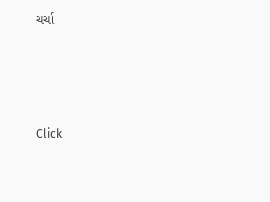ચર્ચા






Click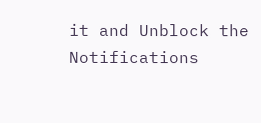it and Unblock the Notifications